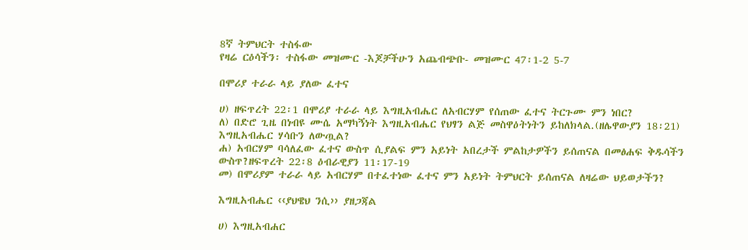8ኛ ትምህርት ተስፋው
የዛሬ ርዕሳችን፡ ተስፋው መዝሙር -እጆቻችሁን አጨብጭቡ- መዝሙር 47፡1-2 5-7

በሞሪያ ተራራ ላይ ያለው ፈተና

ሀ) ዘፍጥረት 22፡1 በሞሪያ ተራራ ላይ እግዚአብሔር ለአብርሃም የሰጠው ፈተና ትርጉሙ ምን ነበር?
ለ) በድሮ ጊዜ በነብዩ ሙሴ አማካኝነት እግዚአብሔር የህፃን ልጅ መስዋዕትነትን ይከለክላል.(ዘሌዋውያን 18፡21) እግዚአብሔር ሃሳቡን ለውጧል?
ሐ) አብርሃም ባሳለፈው ፈተና ውስጥ ሲያልፍ ምን አይነት አበረታች ምልከታዎችን ይሰጠናል በመፅሐፍ ቅዱሳችን ውስጥ?ዘፍጥረት 22፡8 ዕብራዊያን 11፡17-19
መ) በሞሪያም ተራራ ላይ አብርሃም በተፈተነው ፈተና ምን አይነት ትምህርት ይሰጠናል ለዛሬው ህይወታችን?

እግዚአብሔር ‹‹ያህዌህ ንሲ›› ያዘጋጃል

ሀ) እግዚአብሐር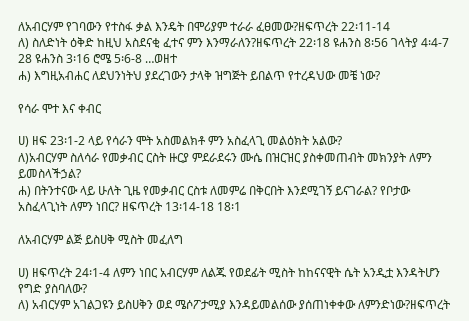ለአብርሃም የገባውን የተስፋ ቃል እንዴት በሞሪያም ተራራ ፈፀመው?ዘፍጥረት 22፡11-14
ለ) ስለድነት ዕቅድ ከዚህ አስደናቂ ፈተና ምን እንማራለን?ዘፍጥረት 22፡18 ዩሐንስ 8፡56 ገላትያ 4፡4-7 28 ዩሐንስ 3፡16 ሮሜ 5፡6-8 …ወዘተ
ሐ) እግዚአብሐር ለደህንነትህ ያደረገውን ታላቅ ዝግጅት ይበልጥ የተረዳህው መቼ ነው?

የሳራ ሞተ እና ቀብር

ሀ) ዘፍ 23፡1-2 ላይ የሳራን ሞት አስመልክቶ ምን አስፈላጊ መልዕክት አልው?
ለ)አብርሃም ስለሳራ የመቃብር ርስት ዙርያ ምደራደሩን ሙሴ በዝርዝር ያስቀመጠብት መክንያት ለምን ይመስላችኃል?
ሐ) በትንተናው ላይ ሁለት ጊዜ የመቃብር ርስቱ ለመምሬ በቅርበት እንደሚገኝ ይናገራል? የቦታው አስፈላጊነት ለምን ነበር? ዘፍጥረት 13፡14-18 18፡1

ለአብርሃም ልጅ ይስሀቅ ሚስት መፈለግ

ሀ) ዘፍጥረት 24፡1-4 ለምን ነበር አብርሃም ለልጁ የወደፊት ሚስት ከከናናዊት ሴት አንዲቷ እንዳትሆን የግድ ያስባለው?
ለ) አብርሃም አገልጋዩን ይስሀቅን ወደ ሜሶፖታሚያ እንዳይመልሰው ያሰጠነቀቀው ለምንድነው?ዘፍጥረት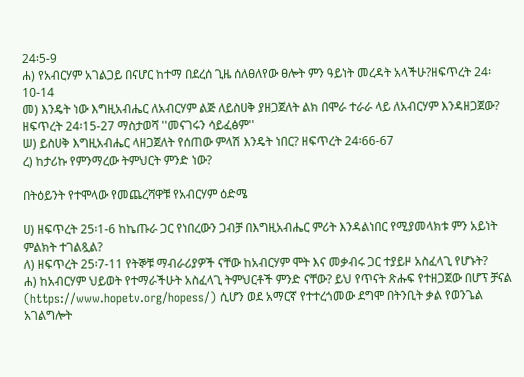24፡5-9
ሐ) የአብርሃም አገልጋይ በናሆር ከተማ በደረሰ ጊዜ ሰለፀለየው ፀሎት ምን ዓይነት መረዳት አላችሁ?ዘፍጥረት 24፡10-14
መ) እንዴት ነው እግዚአብሔር ለአብርሃም ልጅ ለይስሀቅ ያዘጋጀለት ልክ በሞራ ተራራ ላይ ለአብርሃም እንዳዘጋጀው? ዘፍጥረት 24፡15-27 ማስታወሻ ''መናገሩን ሳይፈፅም''
ሠ) ይስሀቅ እግዚአብሔር ላዘጋጀለት የሰጠው ምላሽ እንዴት ነበር? ዘፍጥረት 24፡66-67
ረ) ከታሪኩ የምንማረው ትምህርት ምንድ ነው?

በትዕይንት የተሞላው የመጨረሻዋቹ የአብርሃም ዕድሜ

ሀ) ዘፍጥረት 25፡1-6 ከኬጡራ ጋር የነበረውን ጋብቻ በእግዚአብሔር ምሪት እንዳልነበር የሚያመላክቱ ምን አይነት ምልክት ተገልጿል?
ለ) ዘፍጥረት 25፡7-11 የትኞቹ ማብራሪያዎች ናቸው ከአብርሃም ሞት እና መቃብሩ ጋር ተያይዞ አስፈላጊ የሆኑት?
ሐ) ከአብርሃም ህይወት የተማራችሁት አስፈላጊ ትምህርቶች ምንድ ናቸው? ይህ የጥናት ጽሑፍ የተዘጋጀው በሆፕ ቻናል (https://www.hopetv.org/hopess/) ሲሆን ወደ አማርኛ የተተረጎመው ደግሞ በትንቢት ቃል የወንጌል አገልግሎት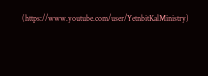(https://www.youtube.com/user/YetnbitKalMinistry)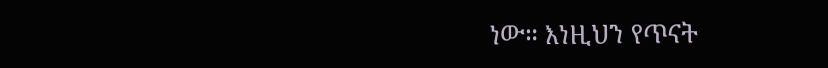ነው። እነዚህን የጥናት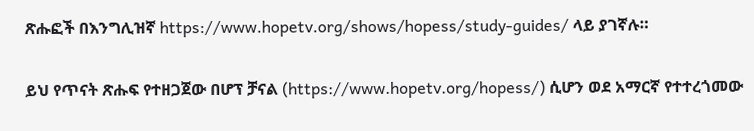ጽሑፎች በእንግሊዝኛ https://www.hopetv.org/shows/hopess/study-guides/ ላይ ያገኛሉ።

ይህ የጥናት ጽሑፍ የተዘጋጀው በሆፕ ቻናል (https://www.hopetv.org/hopess/) ሲሆን ወደ አማርኛ የተተረጎመው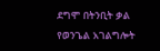ደግሞ በትንቢት ቃል የወንጌል አገልግሎት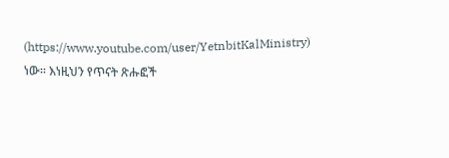(https://www.youtube.com/user/YetnbitKalMinistry) ነው። እነዚህን የጥናት ጽሑፎች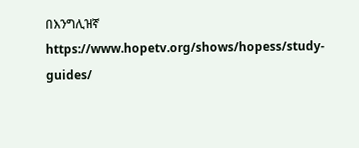በእንግሊዝኛ https://www.hopetv.org/shows/hopess/study-guides/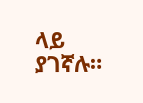ላይ ያገኛሉ።